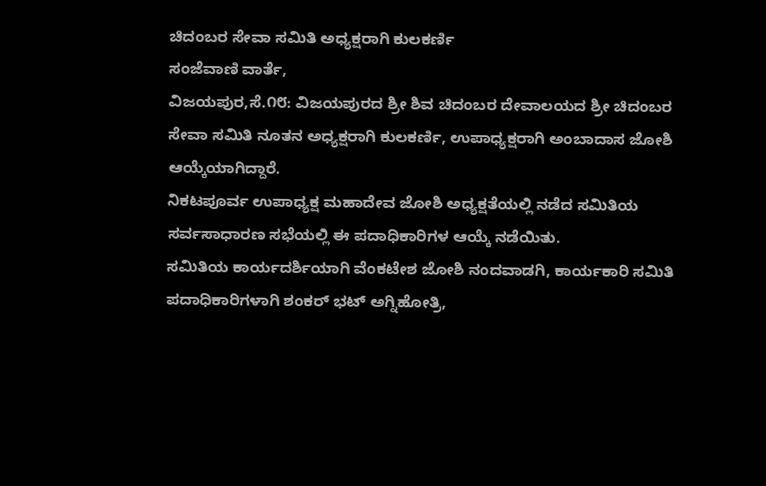ಚಿದಂಬರ ಸೇವಾ ಸಮಿತಿ ಅಧ್ಯಕ್ಷರಾಗಿ ಕುಲಕರ್ಣಿ
ಸಂಜೆವಾಣಿ ವಾರ್ತೆ,
ವಿಜಯಪುರ,ಸೆ.೧೮: ವಿಜಯಪುರದ ಶ್ರೀ ಶಿವ ಚಿದಂಬರ ದೇವಾಲಯದ ಶ್ರೀ ಚಿದಂಬರ ಸೇವಾ ಸಮಿತಿ ನೂತನ ಅಧ್ಯಕ್ಷರಾಗಿ ಕುಲಕರ್ಣಿ, ಉಪಾಧ್ಯಕ್ಷರಾಗಿ ಅಂಬಾದಾಸ ಜೋಶಿ ಆಯ್ಕೆಯಾಗಿದ್ದಾರೆ.
ನಿಕಟಪೂರ್ವ ಉಪಾಧ್ಯಕ್ಷ ಮಹಾದೇವ ಜೋಶಿ ಅಧ್ಯಕ್ಷತೆಯಲ್ಲಿ ನಡೆದ ಸಮಿತಿಯ ಸರ್ವಸಾಧಾರಣ ಸಭೆಯಲ್ಲಿ ಈ ಪದಾಧಿಕಾರಿಗಳ ಆಯ್ಕೆ ನಡೆಯಿತು.
ಸಮಿತಿಯ ಕಾರ್ಯದರ್ಶಿಯಾಗಿ ವೆಂಕಟೇಶ ಜೋಶಿ ನಂದವಾಡಗಿ, ಕಾರ್ಯಕಾರಿ ಸಮಿತಿ ಪದಾಧಿಕಾರಿಗಳಾಗಿ ಶಂಕರ್ ಭಟ್ ಅಗ್ನಿಹೋತ್ರಿ,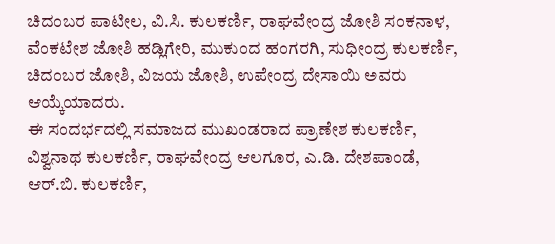ಚಿದಂಬರ ಪಾಟೀಲ, ವಿ.ಸಿ. ಕುಲಕರ್ಣಿ, ರಾಘವೇಂದ್ರ ಜೋಶಿ ಸಂಕನಾಳ, ವೆಂಕಟೇಶ ಜೋಶಿ ಹಡ್ಲಿಗೇರಿ, ಮುಕುಂದ ಹಂಗರಗಿ, ಸುಧೀಂದ್ರ ಕುಲಕರ್ಣಿ, ಚಿದಂಬರ ಜೋಶಿ, ವಿಜಯ ಜೋಶಿ, ಉಪೇಂದ್ರ ದೇಸಾಯಿ ಅವರು ಆಯ್ಕೆಯಾದರು.
ಈ ಸಂದರ್ಭದಲ್ಲಿ ಸಮಾಜದ ಮುಖಂಡರಾದ ಪ್ರಾಣೇಶ ಕುಲಕರ್ಣಿ, ವಿಶ್ವನಾಥ ಕುಲಕರ್ಣಿ, ರಾಘವೇಂದ್ರ ಆಲಗೂರ, ಎ.ಡಿ. ದೇಶಪಾಂಡೆ, ಆರ್.ಬಿ. ಕುಲಕರ್ಣಿ,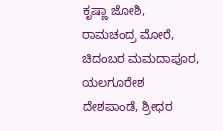ಕೃಷ್ಣಾ ಜೋಶಿ, ರಾಮಚಂದ್ರ ಮೋರೆ, ಚಿದಂಬರ ಮಮದಾಪೂರ, ಯಲಗೂರೇಶ ದೇಶಪಾಂಡೆ, ಶ್ರೀಧರ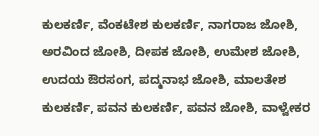ಕುಲಕರ್ಣಿ, ವೆಂಕಟೇಶ ಕುಲಕರ್ಣಿ, ನಾಗರಾಜ ಜೋಶಿ, ಅರವಿಂದ ಜೋಶಿ, ದೀಪಕ ಜೋಶಿ, ಉಮೇಶ ಜೋಶಿ, ಉದಯ ಔರಸಂಗ, ಪದ್ಮನಾಭ ಜೋಶಿ, ಮಾಲತೇಶ ಕುಲಕರ್ಣಿ, ಪವನ ಕುಲಕರ್ಣಿ, ಪವನ ಜೋಶಿ, ವಾಳ್ವೇಕರ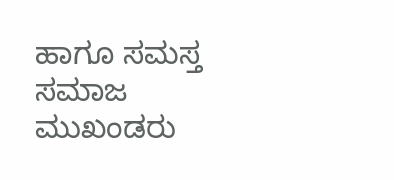ಹಾಗೂ ಸಮಸ್ತ ಸಮಾಜ ಮುಖಂಡರು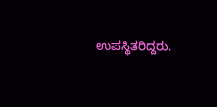ಉಪಸ್ಥಿತರಿದ್ದರು.